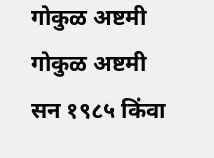गोकुळ अष्टमी
गोकुळ अष्टमी
सन १९८५ किंवा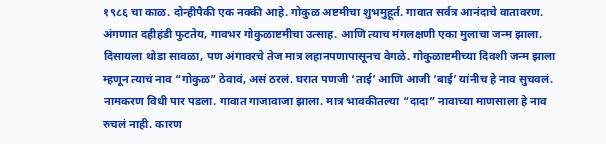१९८६ चा काळ. दोन्हीपैकी एक नक्की आहे. गोकुळ अष्टमीचा शुभमुहूर्त. गावात सर्वत्र आनंदाचे वातावरण. अंगणात दहीहंडी फुटतेय, गावभर गोकुळाष्टमीचा उत्साह. आणि त्याच मंगलक्षणी एका मुलाचा जन्म झाला. दिसायला थोडा सावळा, पण अंगावरचे तेज मात्र लहानपणापासूनच वेगळे. गोकुळाष्टमीच्या दिवशी जन्म झाला म्हणून त्याचं नाव “गोकुळ” ठेवावं, असं ठरलं. घरात पणजी ‘ताई’ आणि आजी ‘बाई’ यांनीच हे नाव सुचवलं. नामकरण विधी पार पडला. गावात गाजावाजा झाला. मात्र भावकीतल्या “दादा” नावाच्या माणसाला हे नाव रुचलं नाही. कारण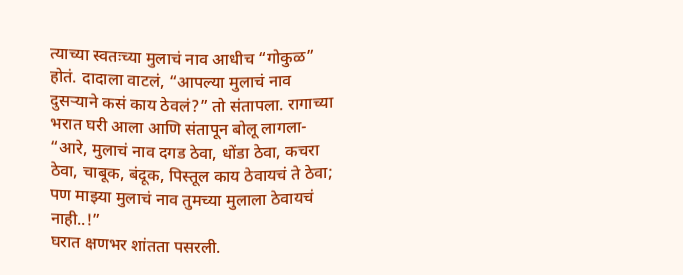त्याच्या स्वतःच्या मुलाचं नाव आधीच “गोकुळ” होतं. दादाला वाटलं, “आपल्या मुलाचं नाव दुसऱ्याने कसं काय ठेवलं?” तो संतापला. रागाच्या भरात घरी आला आणि संतापून बोलू लागला-
“आरे, मुलाचं नाव दगड ठेवा, धोंडा ठेवा, कचरा ठेवा, चाबूक, बंदूक, पिस्तूल काय ठेवायचं ते ठेवा; पण माझ्या मुलाचं नाव तुमच्या मुलाला ठेवायचं नाही..!”
घरात क्षणभर शांतता पसरली.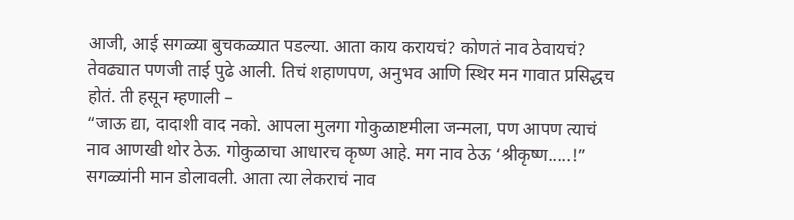आजी, आई सगळ्या बुचकळ्यात पडल्या. आता काय करायचं? कोणतं नाव ठेवायचं? तेवढ्यात पणजी ताई पुढे आली. तिचं शहाणपण, अनुभव आणि स्थिर मन गावात प्रसिद्धच होतं. ती हसून म्हणाली –
“जाऊ द्या, दादाशी वाद नको. आपला मुलगा गोकुळाष्टमीला जन्मला, पण आपण त्याचं नाव आणखी थोर ठेऊ. गोकुळाचा आधारच कृष्ण आहे. मग नाव ठेऊ ‘श्रीकृष्ण.....!” सगळ्यांनी मान डोलावली. आता त्या लेकराचं नाव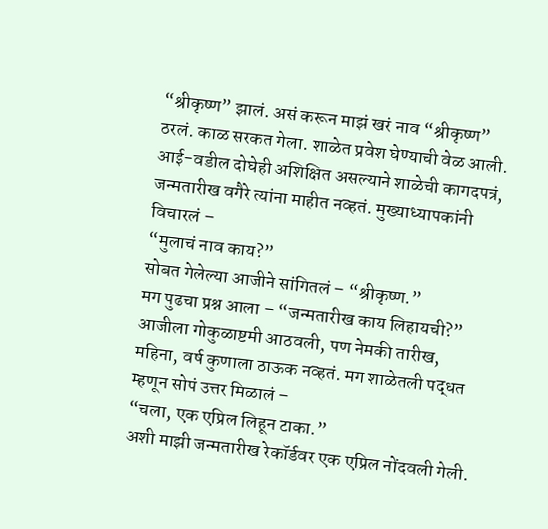“श्रीकृष्ण” झालं. असं करून माझं खरं नाव “श्रीकृष्ण” ठरलं. काळ सरकत गेला. शाळेत प्रवेश घेण्याची वेळ आली. आई-वडील दोघेही अशिक्षित असल्याने शाळेची कागदपत्रं, जन्मतारीख वगैरे त्यांना माहीत नव्हतं. मुख्याध्यापकांनी विचारलं –
“मुलाचं नाव काय?”
सोबत गेलेल्या आजीने सांगितलं – “श्रीकृष्ण.”
मग पुढचा प्रश्न आला – “जन्मतारीख काय लिहायची?”
आजीला गोकुळाष्टमी आठवली, पण नेमकी तारीख, महिना, वर्ष कुणाला ठाऊक नव्हतं. मग शाळेतली पद्धत म्हणून सोपं उत्तर मिळालं –
“चला, एक एप्रिल लिहून टाका.”
अशी माझी जन्मतारीख रेकॉर्डवर एक एप्रिल नोंदवली गेली.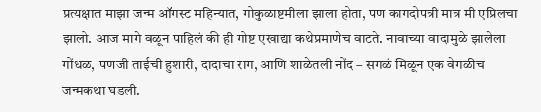प्रत्यक्षात माझा जन्म ऑगस्ट महिन्यात, गोकुळाष्टमीला झाला होता, पण कागदोपत्री मात्र मी एप्रिलचा झालो. आज मागे वळून पाहिलं की ही गोष्ट एखाद्या कथेप्रमाणेच वाटते. नावाच्या वादामुळे झालेला गोंधळ, पणजी ताईची हुशारी, दादाचा राग, आणि शाळेतली नोंद – सगळं मिळून एक वेगळीच जन्मकथा घडली.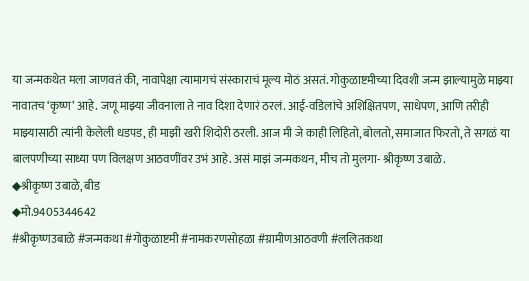या जन्मकथेत मला जाणवतं की, नावापेक्षा त्यामागचं संस्काराचं मूल्य मोठं असतं. गोकुळाष्टमीच्या दिवशी जन्म झाल्यामुळे माझ्या नावातच ‘कृष्ण’ आहे. जणू माझ्या जीवनाला ते नाव दिशा देणारं ठरलं. आई-वडिलांचे अशिक्षितपण, साधेपण, आणि तरीही माझ्यासाठी त्यांनी केलेली धडपड, ही माझी खरी शिदोरी ठरली. आज मी जे काही लिहितो, बोलतो, समाजात फिरतो, ते सगळं या बालपणीच्या साध्या पण विलक्षण आठवणींवर उभं आहे. असं माझं जन्मकथन, मीच तो मुलगा- श्रीकृष्ण उबाळे.
◆श्रीकृष्ण उबाळे, बीड
◆मो.9405344642
#श्रीकृष्णउबाळे #जन्मकथा #गोकुळाष्टमी #नामकरणसोहळा #ग्रामीणआठवणी #ललितकथा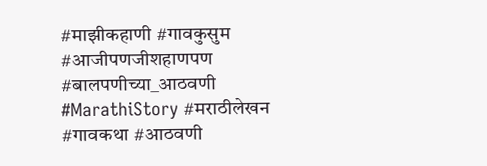#माझीकहाणी #गावकुसुम #आजीपणजीशहाणपण #बालपणीच्या_आठवणी #MarathiStory #मराठीलेखन #गावकथा #आठवणी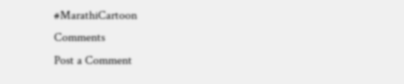#MarathiCartoon
Comments
Post a Comment